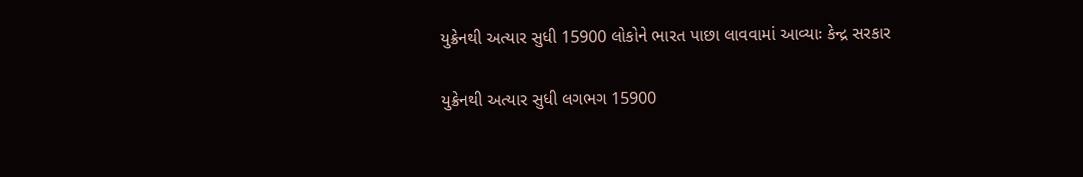યુક્રેનથી અત્યાર સુધી 15900 લોકોને ભારત પાછા લાવવામાં આવ્યાઃ કેન્દ્ર સરકાર

યુક્રેનથી અત્યાર સુધી લગભગ 15900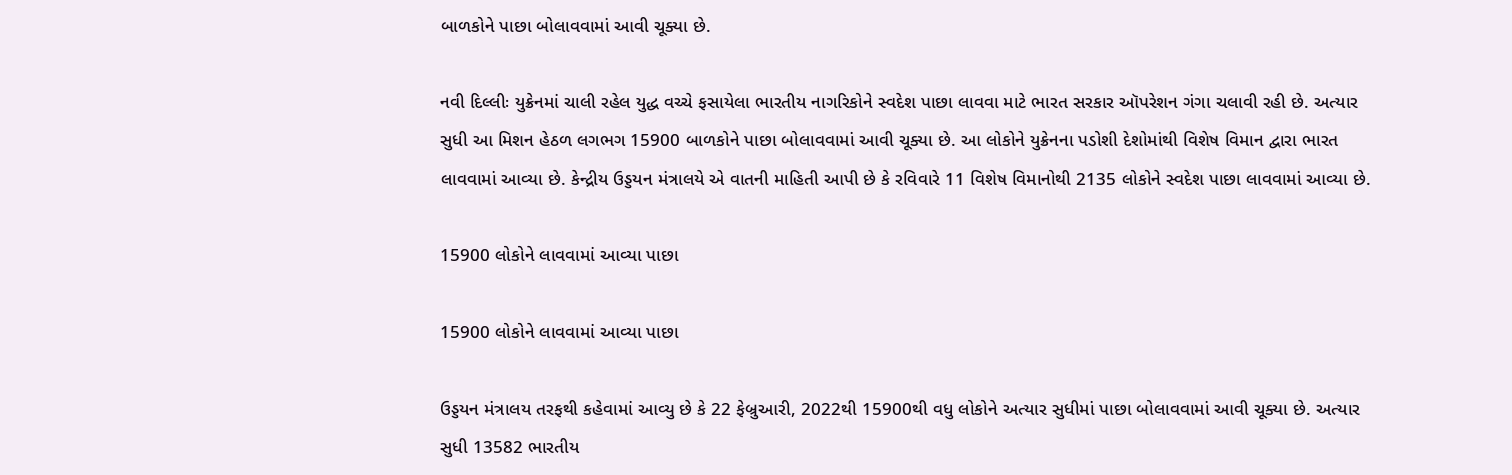બાળકોને પાછા બોલાવવામાં આવી ચૂક્યા છે.

નવી દિલ્લીઃ યુક્રેનમાં ચાલી રહેલ યુદ્ધ વચ્ચે ફસાયેલા ભારતીય નાગરિકોને સ્વદેશ પાછા લાવવા માટે ભારત સરકાર ઑપરેશન ગંગા ચલાવી રહી છે. અત્યાર સુધી આ મિશન હેઠળ લગભગ 15900 બાળકોને પાછા બોલાવવામાં આવી ચૂક્યા છે. આ લોકોને યુક્રેનના પડોશી દેશોમાંથી વિશેષ વિમાન દ્વારા ભારત લાવવામાં આવ્યા છે. કેન્દ્રીય ઉડ્ડયન મંત્રાલયે એ વાતની માહિતી આપી છે કે રવિવારે 11 વિશેષ વિમાનોથી 2135 લોકોને સ્વદેશ પાછા લાવવામાં આવ્યા છે.

15900 લોકોને લાવવામાં આવ્યા પાછા

15900 લોકોને લાવવામાં આવ્યા પાછા

ઉડ્ડયન મંત્રાલય તરફથી કહેવામાં આવ્યુ છે કે 22 ફેબ્રુઆરી, 2022થી 15900થી વધુ લોકોને અત્યાર સુધીમાં પાછા બોલાવવામાં આવી ચૂક્યા છે. અત્યાર સુધી 13582 ભારતીય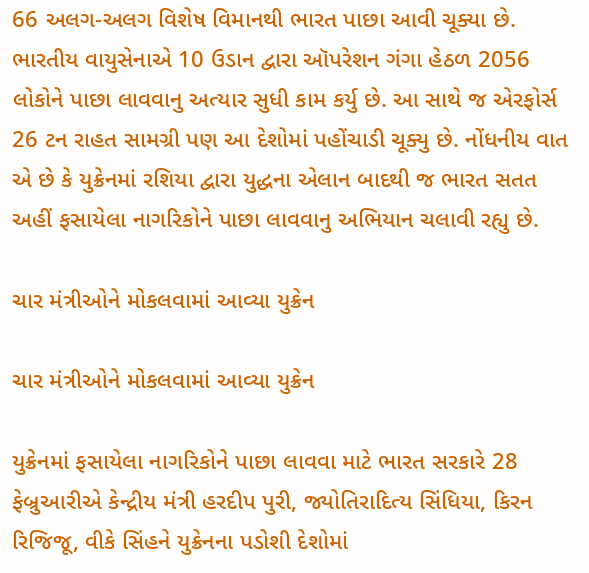66 અલગ-અલગ વિશેષ વિમાનથી ભારત પાછા આવી ચૂક્યા છે. ભારતીય વાયુસેનાએ 10 ઉડાન દ્વારા ઑપરેશન ગંગા હેઠળ 2056 લોકોને પાછા લાવવાનુ અત્યાર સુધી કામ કર્યુ છે. આ સાથે જ એરફોર્સ 26 ટન રાહત સામગ્રી પણ આ દેશોમાં પહોંચાડી ચૂક્યુ છે. નોંધનીય વાત એ છે કે યુક્રેનમાં રશિયા દ્વારા યુદ્ધના એલાન બાદથી જ ભારત સતત અહીં ફસાયેલા નાગરિકોને પાછા લાવવાનુ અભિયાન ચલાવી રહ્યુ છે.

ચાર મંત્રીઓને મોકલવામાં આવ્યા યુક્રેન

ચાર મંત્રીઓને મોકલવામાં આવ્યા યુક્રેન

યુક્રેનમાં ફસાયેલા નાગરિકોને પાછા લાવવા માટે ભારત સરકારે 28 ફેબ્રુઆરીએ કેન્દ્રીય મંત્રી હરદીપ પુરી, જ્યોતિરાદિત્ય સિંધિયા, કિરન રિજિજૂ, વીકે સિંહને યુક્રેનના પડોશી દેશોમાં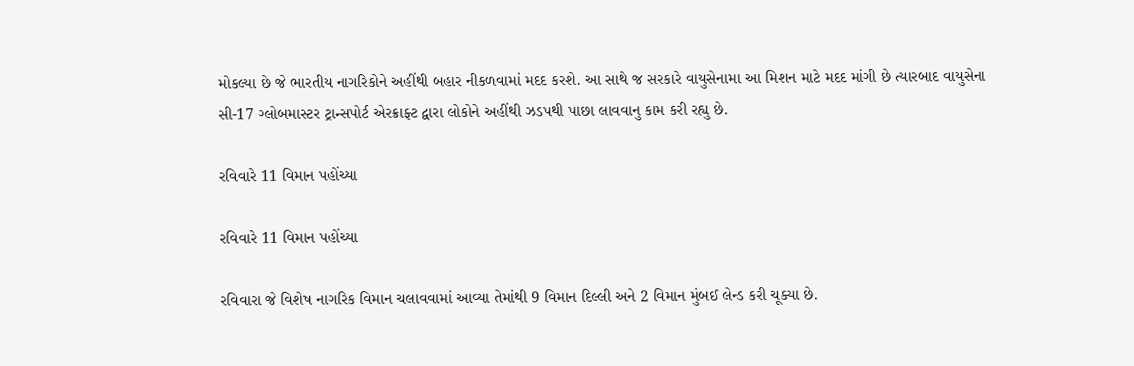મોકલ્યા છે જે ભારતીય નાગરિકોને અહીંથી બહાર નીકળવામાં મદદ કરશે. આ સાથે જ સરકારે વાયુસેનામા આ મિશન માટે મદદ માંગી છે ત્યારબાદ વાયુસેના સી-17 ગ્લોબમાસ્ટર ટ્રાન્સપોર્ટ એરક્રાફ્ટ દ્વારા લોકોને અહીંથી ઝડપથી પાછા લાવવાનુ કામ કરી રહ્યુ છે.

રવિવારે 11 વિમાન પહોંચ્યા

રવિવારે 11 વિમાન પહોંચ્યા

રવિવારા જે વિશેષ નાગરિક વિમાન ચલાવવામાં આવ્યા તેમાંથી 9 વિમાન દિલ્લી અને 2 વિમાન મુંબઈ લેન્ડ કરી ચૂક્યા છે.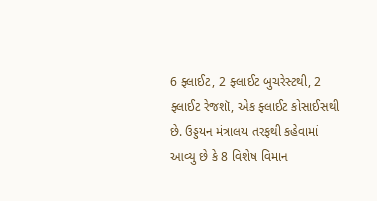6 ફ્લાઈટ, 2 ફ્લાઈટ બુચરેસ્ટથી, 2 ફ્લાઈટ રેજશૉ, એક ફ્લાઈટ કોસાઈસથી છે. ઉડ્ડયન મંત્રાલય તરફથી કહેવામાં આવ્યુ છે કે 8 વિશેષ વિમાન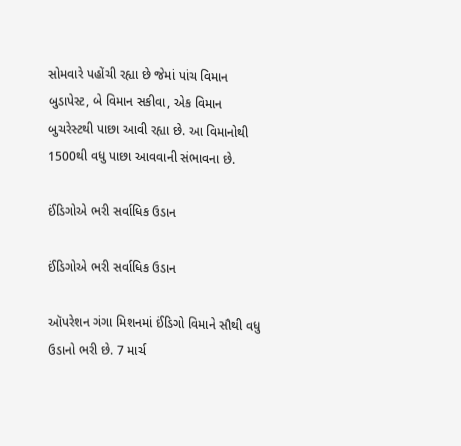સોમવારે પહોંચી રહ્યા છે જેમાં પાંચ વિમાન બુડાપેસ્ટ, બે વિમાન સકીવા, એક વિમાન બુચરેસ્ટથી પાછા આવી રહ્યા છે. આ વિમાનોથી 1500થી વધુ પાછા આવવાની સંભાવના છે.

ઈંડિગોએ ભરી સર્વાધિક ઉડાન

ઈંડિગોએ ભરી સર્વાધિક ઉડાન

ઑપરેશન ગંગા મિશનમાં ઈંડિગો વિમાને સૌથી વધુ ઉડાનો ભરી છે. 7 માર્ચ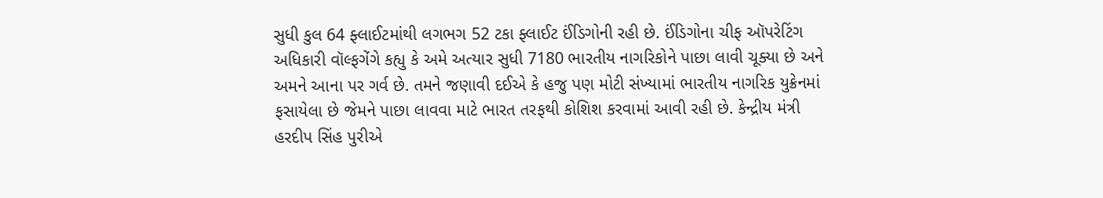સુધી કુલ 64 ફ્લાઈટમાંથી લગભગ 52 ટકા ફ્લાઈટ ઈંડિગોની રહી છે. ઈંડિગોના ચીફ ઑપરેટિંગ અધિકારી વૉલ્ફગેંગે કહ્યુ કે અમે અત્યાર સુધી 7180 ભારતીય નાગરિકોને પાછા લાવી ચૂક્યા છે અને અમને આના પર ગર્વ છે. તમને જણાવી દઈએ કે હજુ પણ મોટી સંખ્યામાં ભારતીય નાગરિક યુક્રેનમાં ફસાયેલા છે જેમને પાછા લાવવા માટે ભારત તરફથી કોશિશ કરવામાં આવી રહી છે. કેન્દ્રીય મંત્રી હરદીપ સિંહ પુરીએ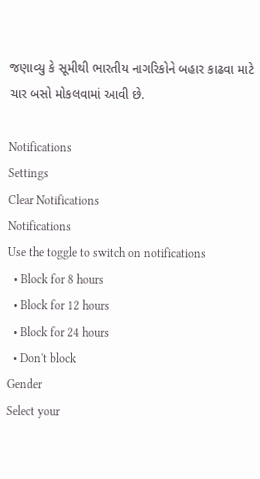જણાવ્યુ કે સૂમીથી ભારતીય નાગરિકોને બહાર કાઢવા માટે ચાર બસો મોકલવામાં આવી છે.

Notifications
Settings
Clear Notifications
Notifications
Use the toggle to switch on notifications
  • Block for 8 hours
  • Block for 12 hours
  • Block for 24 hours
  • Don't block
Gender
Select your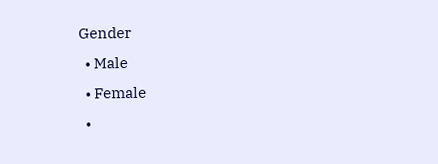Gender
  • Male
  • Female
  •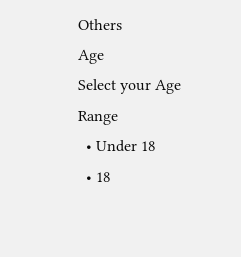Others
Age
Select your Age Range
  • Under 18
  • 18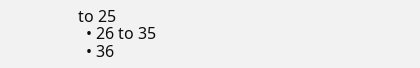to 25
  • 26 to 35
  • 36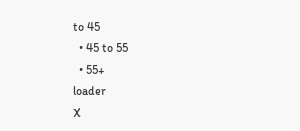to 45
  • 45 to 55
  • 55+
loader
X